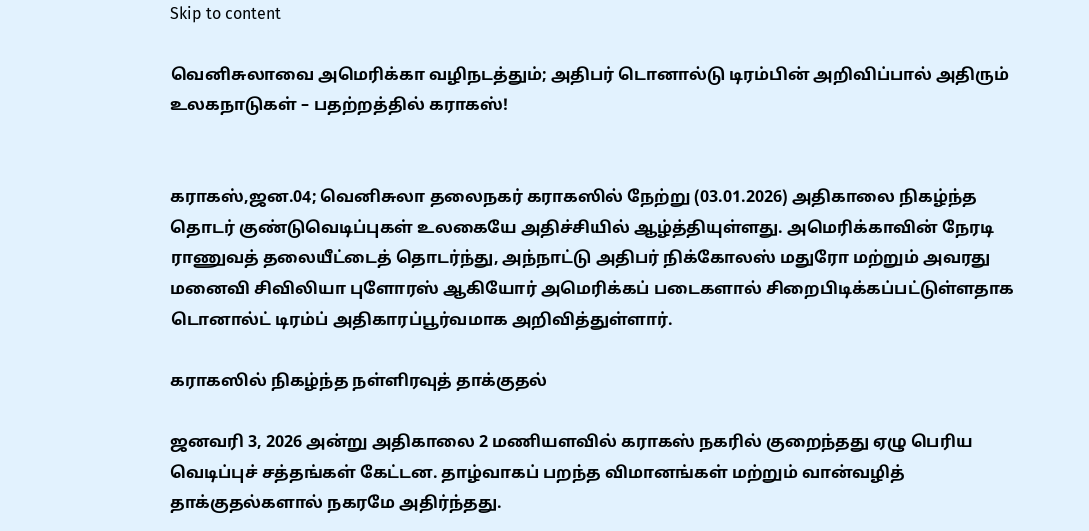Skip to content

வெனிசுலாவை அமெரிக்கா வழிநடத்தும்; அதிபர் டொனால்டு டிரம்பின் அறிவிப்பால் அதிரும் உலகநாடுகள் – பதற்றத்தில் கராகஸ்!


கராகஸ்,ஜன.04; வெனிசுலா தலைநகர் கராகஸில் நேற்று (03.01.2026) அதிகாலை நிகழ்ந்த தொடர் குண்டுவெடிப்புகள் உலகையே அதிச்சியில் ஆழ்த்தியுள்ளது. அமெரிக்காவின் நேரடி ராணுவத் தலையீட்டைத் தொடர்ந்து, அந்நாட்டு அதிபர் நிக்கோலஸ் மதுரோ மற்றும் அவரது மனைவி சிவிலியா புளோரஸ் ஆகியோர் அமெரிக்கப் படைகளால் சிறைபிடிக்கப்பட்டுள்ளதாக டொனால்ட் டிரம்ப் அதிகாரப்பூர்வமாக அறிவித்துள்ளார்.

கராகஸில் நிகழ்ந்த நள்ளிரவுத் தாக்குதல்

ஜனவரி 3, 2026 அன்று அதிகாலை 2 மணியளவில் கராகஸ் நகரில் குறைந்தது ஏழு பெரிய வெடிப்புச் சத்தங்கள் கேட்டன. தாழ்வாகப் பறந்த விமானங்கள் மற்றும் வான்வழித் தாக்குதல்களால் நகரமே அதிர்ந்தது.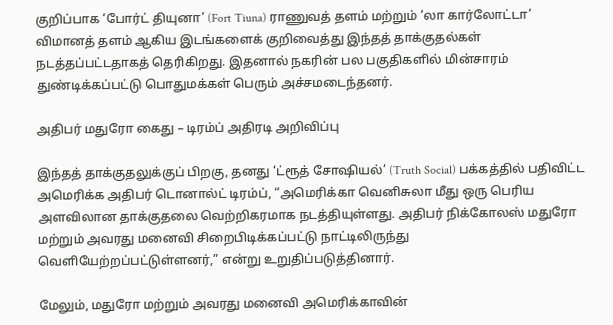குறிப்பாக ‘போர்ட் தியுனா’ (Fort Tiuna) ராணுவத் தளம் மற்றும் ‘லா கார்லோட்டா’ விமானத் தளம் ஆகிய இடங்களைக் குறிவைத்து இந்தத் தாக்குதல்கள் நடத்தப்பட்டதாகத் தெரிகிறது. இதனால் நகரின் பல பகுதிகளில் மின்சாரம் துண்டிக்கப்பட்டு பொதுமக்கள் பெரும் அச்சமடைந்தனர்.

அதிபர் மதுரோ கைது – டிரம்ப் அதிரடி அறிவிப்பு

இந்தத் தாக்குதலுக்குப் பிறகு, தனது ‘ட்ரூத் சோஷியல்’ (Truth Social) பக்கத்தில் பதிவிட்ட அமெரிக்க அதிபர் டொனால்ட் டிரம்ப், “அமெரிக்கா வெனிசுலா மீது ஒரு பெரிய அளவிலான தாக்குதலை வெற்றிகரமாக நடத்தியுள்ளது. அதிபர் நிக்கோலஸ் மதுரோ மற்றும் அவரது மனைவி சிறைபிடிக்கப்பட்டு நாட்டிலிருந்து வெளியேற்றப்பட்டுள்ளனர்,” என்று உறுதிப்படுத்தினார்.

மேலும், மதுரோ மற்றும் அவரது மனைவி அமெரிக்காவின்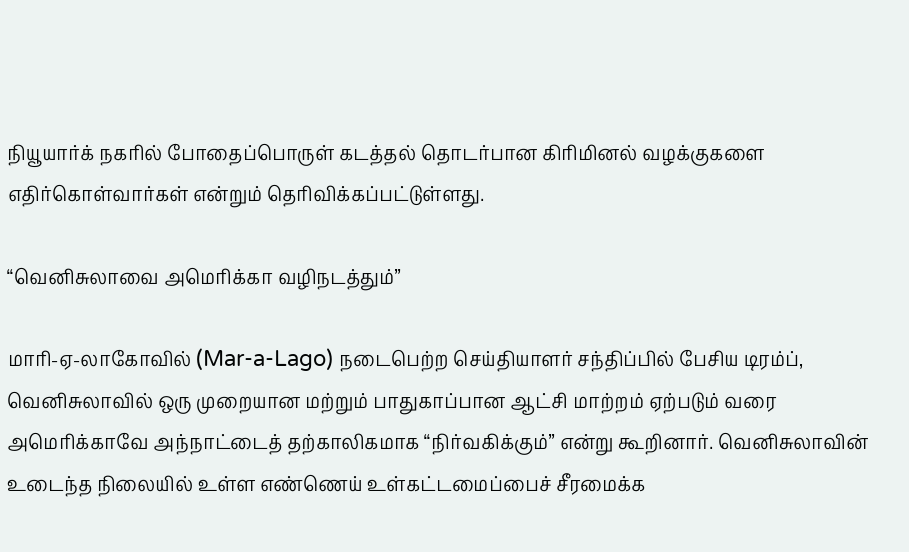நியூயார்க் நகரில் போதைப்பொருள் கடத்தல் தொடர்பான கிரிமினல் வழக்குகளை எதிர்கொள்வார்கள் என்றும் தெரிவிக்கப்பட்டுள்ளது.

“வெனிசுலாவை அமெரிக்கா வழிநடத்தும்”

மாரி-ஏ-லாகோவில் (Mar-a-Lago) நடைபெற்ற செய்தியாளர் சந்திப்பில் பேசிய டிரம்ப், வெனிசுலாவில் ஒரு முறையான மற்றும் பாதுகாப்பான ஆட்சி மாற்றம் ஏற்படும் வரை அமெரிக்காவே அந்நாட்டைத் தற்காலிகமாக “நிர்வகிக்கும்” என்று கூறினார். வெனிசுலாவின் உடைந்த நிலையில் உள்ள எண்ணெய் உள்கட்டமைப்பைச் சீரமைக்க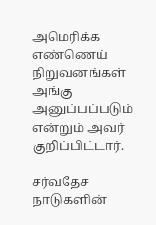அமெரிக்க எண்ணெய் நிறுவனங்கள் அங்கு அனுப்பப்படும் என்றும் அவர் குறிப்பிட்டார்.

சர்வதேச நாடுகளின்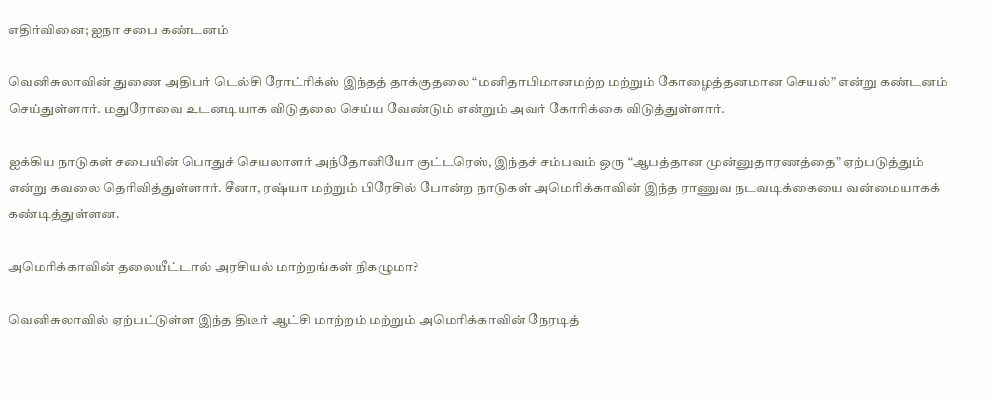எதிர்வினை; ஐநா சபை கண்டனம்

வெனிசுலாவின் துணை அதிபர் டெல்சி ரோட்ரிக்ஸ் இந்தத் தாக்குதலை “மனிதாபிமானமற்ற மற்றும் கோழைத்தனமான செயல்” என்று கண்டனம் செய்துள்ளார். மதுரோவை உடனடியாக விடுதலை செய்ய வேண்டும் என்றும் அவர் கோரிக்கை விடுத்துள்ளார்.

ஐக்கிய நாடுகள் சபையின் பொதுச் செயலாளர் அந்தோனியோ குட்டரெஸ், இந்தச் சம்பவம் ஒரு “ஆபத்தான முன்னுதாரணத்தை” ஏற்படுத்தும் என்று கவலை தெரிவித்துள்ளார். சீனா, ரஷ்யா மற்றும் பிரேசில் போன்ற நாடுகள் அமெரிக்காவின் இந்த ராணுவ நடவடிக்கையை வன்மையாகக் கண்டித்துள்ளன.

அமெரிக்காவின் தலையீட்டால் அரசியல் மாற்றங்கள் நிகழுமா?

வெனிசுலாவில் ஏற்பட்டுள்ள இந்த திடீர் ஆட்சி மாற்றம் மற்றும் அமெரிக்காவின் நேரடித்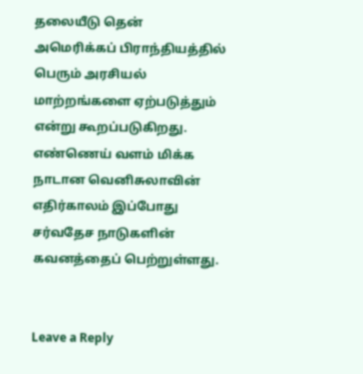தலையீடு தென் அமெரிக்கப் பிராந்தியத்தில் பெரும் அரசியல் மாற்றங்களை ஏற்படுத்தும் என்று கூறப்படுகிறது. எண்ணெய் வளம் மிக்க நாடான வெனிசுலாவின் எதிர்காலம் இப்போது சர்வதேச நாடுகளின் கவனத்தைப் பெற்றுள்ளது.


Leave a Reply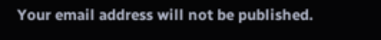Your email address will not be published.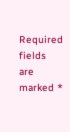Required fields are marked *